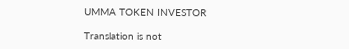UMMA TOKEN INVESTOR

Translation is not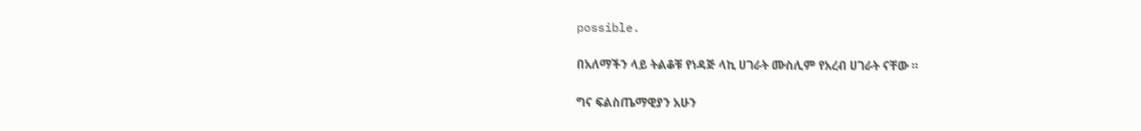possible.

በአለማችን ላይ ትልቆቹ የነዳጅ ላኪ ሀገራት ሙስሊም የአረብ ሀገራት ናቸው ።

ግና ፍልስጤማዊያን አሁን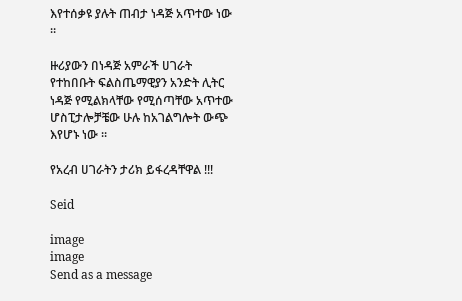እየተሰቃዩ ያሉት ጠብታ ነዳጅ አጥተው ነው ።

ዙሪያውን በነዳጅ አምራች ሀገራት የተከበቡት ፍልስጤማዊያን አንድት ሊትር ነዳጅ የሚልክላቸው የሚሰጣቸው አጥተው ሆስፒታሎቻቼው ሁሉ ከአገልግሎት ውጭ እየሆኑ ነው ።

የአረብ ሀገራትን ታሪክ ይፋረዳቸዋል !!!

Seid

image
image
Send as a message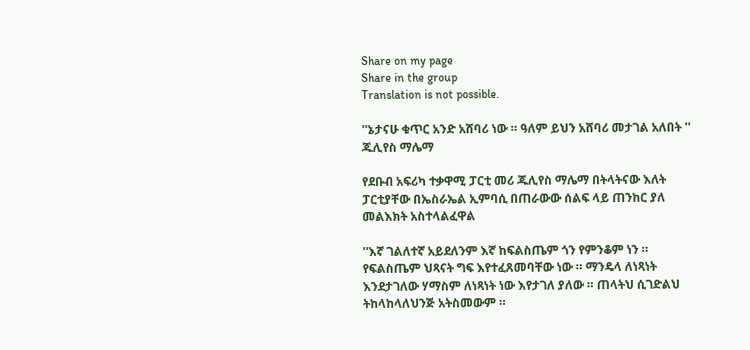Share on my page
Share in the group
Translation is not possible.

''ኔታናሁ ቁጥር አንድ አሸባሪ ነው ። ዓለም ይህን አሸባሪ መታገል አለበት '' ጁሊየስ ማሌማ

የደቡብ አፍሪካ ተቃዋሚ ፓርቲ መሪ ጁሊየስ ማሌማ በትላትናው እለት ፓርቲያቸው በኤስራኤል ኢምባሲ በጠራውው ሰልፍ ላይ ጠንከር ያለ መልእክት አስተላልፈዋል

''እኛ ገልለተኛ አይደለንም እኛ ከፍልስጤም ጎን የምንቆም ነን ። የፍልስጤም ህጻናት ግፍ እየተፈጸመባቸው ነው ። ማንዴላ ለነጻነት እንደታገለው ሃማስም ለነጻነት ነው እየታገለ ያለው ። ጠላትህ ሲገድልህ ትከላከላለህንጅ አትስመውም ።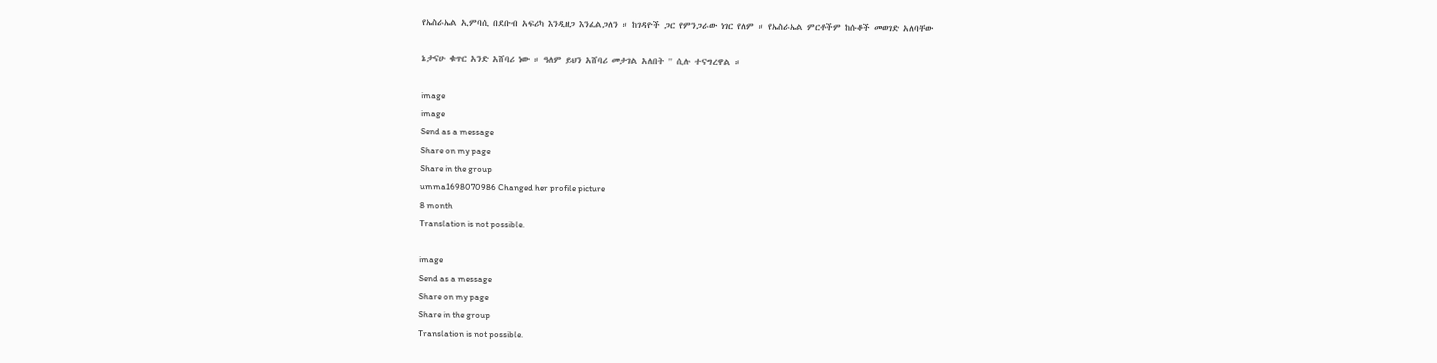የኤስራኤል ኢምባሲ በደቡብ አፍሪካ እንዲዘጋ እንፈልጋለን ። ከገዳዮች ጋር የምንጋራው ነገር የለም ። የኤስራኤል ምርቶችም ከሱቆች መወገድ አለባቸው

ኔታናሁ ቁጥር አንድ አሸባሪ ነው ። ዓለም ይህን አሸባሪ መታገል አለበት '' ሲሉ ተናግረዋል ።

image
image
Send as a message
Share on my page
Share in the group
umma1698070986 Changed her profile picture
8 month
Translation is not possible.

image
Send as a message
Share on my page
Share in the group
Translation is not possible.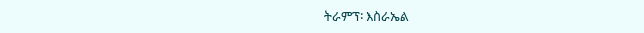ትራምፕ፡ እስራኤል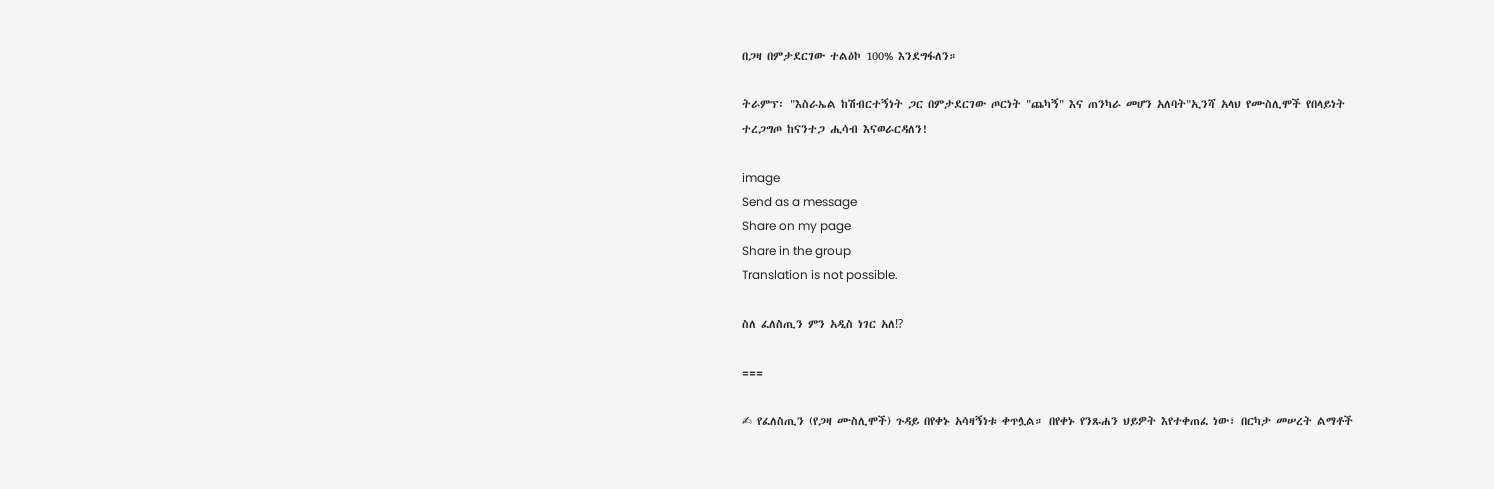በጋዛ በምታደርገው ተልዕኮ 100% እንደግፋለን።

ትራምፕ፡ "እስራኤል ከሽብርተኝነት ጋር በምታደርገው ጦርነት "ጨካኝ" እና ጠንካራ መሆን አለባት"ኢንሻ አላህ የሙስሊሞች የበላይነት ተረጋግጦ ከናንተጋ ሒሳብ እናወራርዳለን!

image
Send as a message
Share on my page
Share in the group
Translation is not possible.

ስለ ፈለስጢን ምን አዲስ ነገር አለ⁉

===

✍ የፈለስጢን (የጋዛ ሙስሊሞች) ጉዳይ በየቀኑ አሳዛኝነቱ ቀጥሏል። በየቀኑ የንጹሐን ህይዎት እየተቀጠፈ ነው፣ በርካታ መሠረት ልማቶች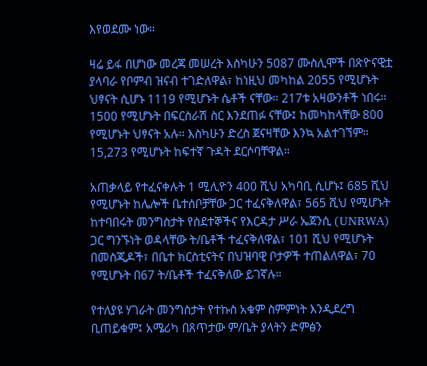እየወደሙ ነው።

ዛሬ ይፋ በሆነው መረጃ መሠረት እስካሁን 5087 ሙስሊሞች በጽዮናዊቷ ያላባራ የቦምብ ዝናብ ተገድለዋል፣ ከነዚህ መካከል 2055 የሚሆኑት ህፃናት ሲሆኑ 1119 የሚሆኑት ሴቶች ናቸው። 217ቱ አዛውንቶች ነበሩ። 1500 የሚሆኑት በፍርስራሽ ስር እንደጠፉ ናቸው፤ ከመካከላቸው 800 የሚሆኑት ህፃናት አሉ። እስካሁን ድረስ ጀናዛቸው እንኳ አልተገኘም። 15,273 የሚሆኑት ከፍተኛ ጉዳት ደርሶባቸዋል።

አጠቃላይ የተፈናቀሉት 1 ሚሊዮን 400 ሺህ አካባቢ ሲሆኑ፤ 685 ሺህ የሚሆኑት ከሌሎች ቤተሰቦቻቸው ጋር ተፈናቅለዋል፣ 565 ሺህ የሚሆኑት ከተባበሩት መንግስታት የስደተኞችና የእርዳታ ሥራ ኤጀንሲ (UNRWA) ጋር ግንኙነት ወዳላቸው ት/ቤቶች ተፈናቅለዋል፣ 101 ሺህ የሚሆኑት በመስጂዶች፣ በቤተ ክርስቲናትና በህዝባዊ ቦታዎች ተጠልለዋል፣ 70 የሚሆኑት በ67 ት/ቤቶች ተፈናቅለው ይገኛሉ።

የተለያዩ ሃገራት መንግስታት የተኩስ አቁም ስምምነት እንዲደረግ ቢጠይቁም፤ አሜሪካ በጸጥታው ም/ቤት ያላትን ድምፅን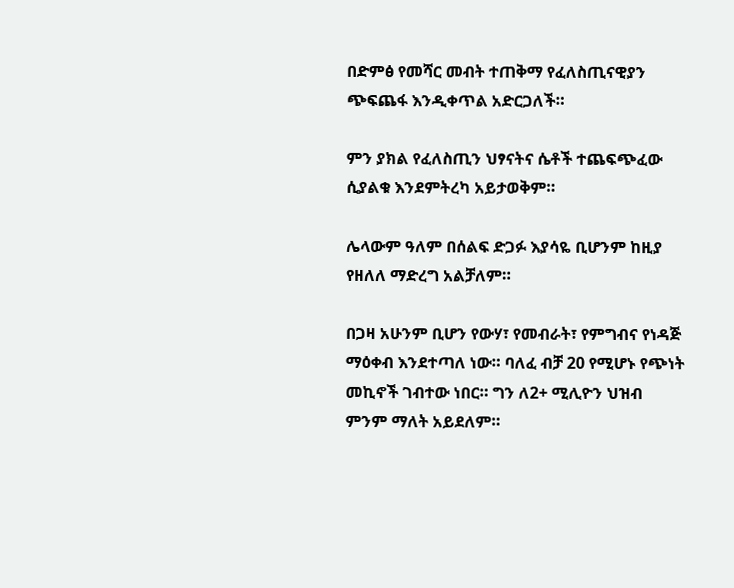በድምፅ የመሻር መብት ተጠቅማ የፈለስጢናዊያን ጭፍጨፋ እንዲቀጥል አድርጋለች።

ምን ያክል የፈለስጢን ህፃናትና ሴቶች ተጨፍጭፈው ሲያልቁ እንደምትረካ አይታወቅም።

ሌላውም ዓለም በሰልፍ ድጋፉ እያሳዬ ቢሆንም ከዚያ የዘለለ ማድረግ አልቻለም።

በጋዛ አሁንም ቢሆን የውሃ፣ የመብራት፣ የምግብና የነዳጅ ማዕቀብ እንደተጣለ ነው። ባለፈ ብቻ 20 የሚሆኑ የጭነት መኪኖች ገብተው ነበር። ግን ለ2+ ሚሊዮን ህዝብ ምንም ማለት አይደለም።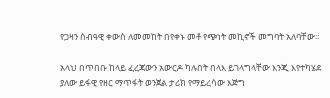የጋዛን ሰብዓዊ ቀውስ ለመመከት በየቀኑ መቶ የጭነት መኪኖች መግባት አለባቸው።

አላህ በጥበቡ ከላይ ፈረጃውን አውርዶ ካሉበት በላእ ይገላግላቸው እንጂ እየተካሄደ ያለው ይፋዊ የዘር ማጥፋት ወንጀል ታሪክ የማይረሳው እጅግ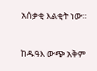አሰቃቂ እልቂት ነው።

ከዱዓእ ውጭ አቅም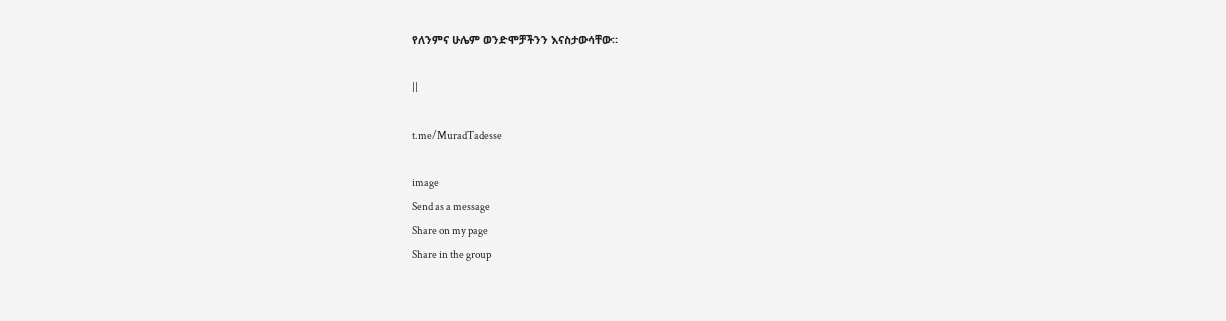የለንምና ሁሌም ወንድሞቻችንን እናስታውሳቸው።

||

t.me/MuradTadesse

image
Send as a message
Share on my page
Share in the group